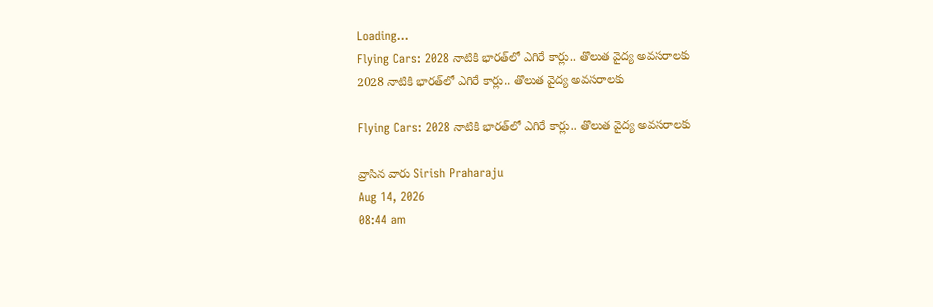Loading...
Flying Cars: 2028 నాటికి భారత్‌లో ఎగిరే కార్లు.. తొలుత వైద్య అవసరాలకు
2028 నాటికి భారత్‌లో ఎగిరే కార్లు.. తొలుత వైద్య అవసరాలకు

Flying Cars: 2028 నాటికి భారత్‌లో ఎగిరే కార్లు.. తొలుత వైద్య అవసరాలకు

వ్రాసిన వారు Sirish Praharaju
Aug 14, 2026
08:44 am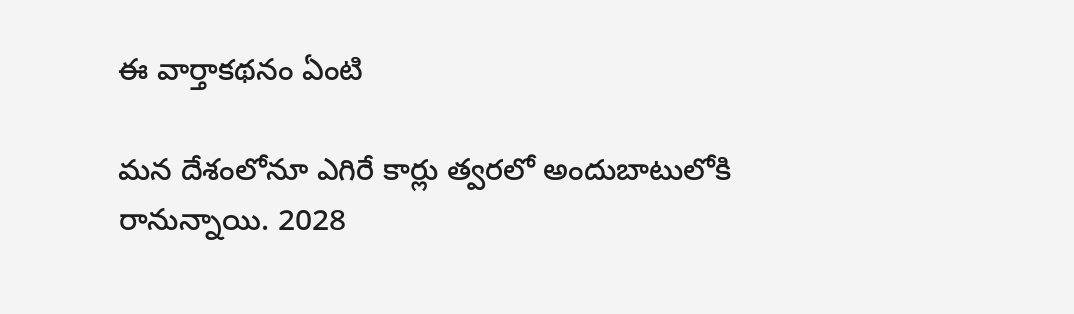ఈ వార్తాకథనం ఏంటి

మన దేశంలోనూ ఎగిరే కార్లు త్వరలో అందుబాటులోకి రానున్నాయి. 2028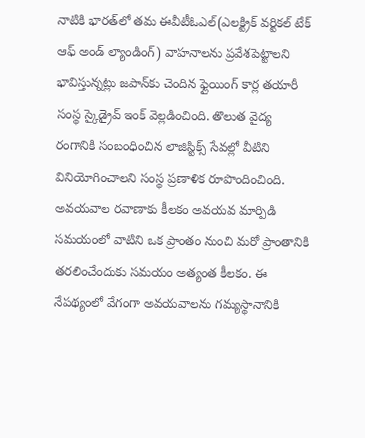నాటికి భారత్‌లో తమ ఈవీటీఓఎల్‌(ఎలక్ట్రిక్‌ వర్టికల్‌ టేక్‌ ఆఫ్‌ అండ్‌ ల్యాండింగ్‌) వాహనాలను ప్రవేశపెట్టాలని భావిస్తున్నట్లు జపాన్‌కు చెందిన ఫ్లైయింగ్‌ కార్ల తయారీ సంస్థ స్కైడ్రైవ్‌ ఇంక్‌ వెల్లడించింది. తొలుత వైద్య రంగానికి సంబంధించిన లాజిస్టిక్స్‌ సేవల్లో వీటిని వినియోగించాలని సంస్థ ప్రణాళిక రూపొందించింది. అవయవాల రవాణాకు కీలకం అవయవ మార్పిడి సమయంలో వాటిని ఒక ప్రాంతం నుంచి మరో ప్రాంతానికి తరలించేందుకు సమయం అత్యంత కీలకం. ఈ నేపథ్యంలో వేగంగా అవయవాలను గమ్యస్థానానికి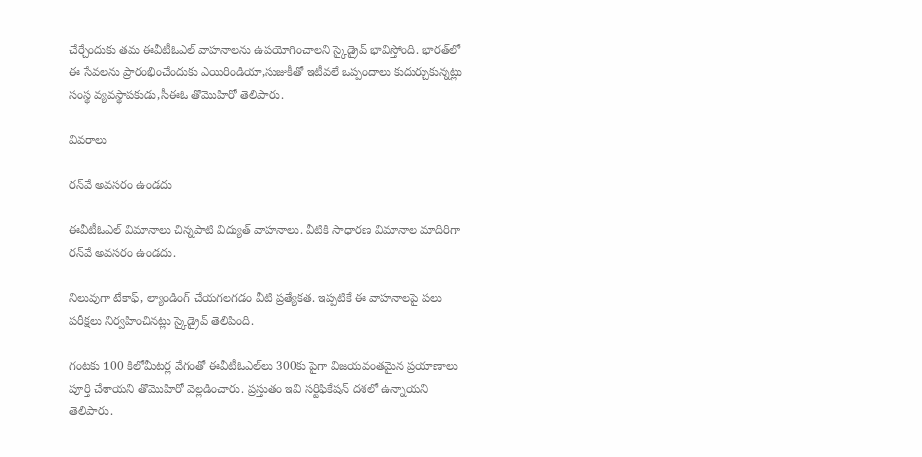చేర్చేందుకు తమ ఈవీటీఓఎల్‌ వాహనాలను ఉపయోగించాలని స్కైడ్రైవ్‌ భావిస్తోంది. భారత్‌లో ఈ సేవలను ప్రారంభించేందుకు ఎయిరిండియా,సుజుకీతో ఇటీవలే ఒప్పందాలు కుదుర్చుకున్నట్లు సంస్థ వ్యవస్థాపకుడు,సీఈఓ తొమొహిరో తెలిపారు.

వివరాలు

రన్‌వే అవసరం ఉండదు

ఈవీటీఓఎల్‌ విమానాలు చిన్నపాటి విద్యుత్‌ వాహనాలు. వీటికి సాధారణ విమానాల మాదిరిగా రన్‌వే అవసరం ఉండదు.

నిలువుగా టేకాఫ్‌, ల్యాండింగ్‌ చేయగలగడం వీటి ప్రత్యేకత. ఇప్పటికే ఈ వాహనాలపై పలు పరీక్షలు నిర్వహించినట్లు స్కైడ్రైవ్‌ తెలిపింది.

గంటకు 100 కిలోమీటర్ల వేగంతో ఈవీటీఓఎల్‌లు 300కు పైగా విజయవంతమైన ప్రయాణాలు పూర్తి చేశాయని తొమొహిరో వెల్లడించారు. ప్రస్తుతం ఇవి సర్టిఫికేషన్‌ దశలో ఉన్నాయని తెలిపారు.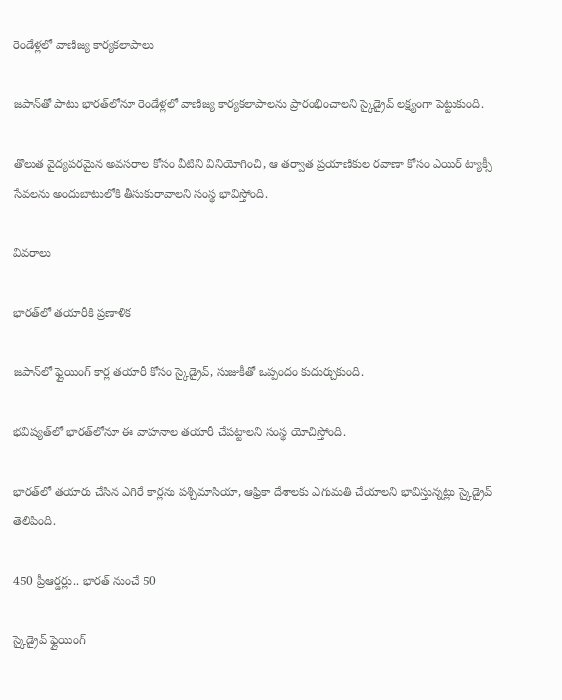రెండేళ్లలో వాణిజ్య కార్యకలాపాలు

జపాన్‌తో పాటు భారత్‌లోనూ రెండేళ్లలో వాణిజ్య కార్యకలాపాలను ప్రారంభించాలని స్కైడ్రైవ్ లక్ష్యంగా పెట్టుకుంది.

తొలుత వైద్యపరమైన అవసరాల కోసం వీటిని వినియోగించి, ఆ తర్వాత ప్రయాణికుల రవాణా కోసం ఎయిర్‌ ట్యాక్సీ సేవలను అందుబాటులోకి తీసుకురావాలని సంస్థ భావిస్తోంది.

వివరాలు

భారత్‌లో తయారీకి ప్రణాళిక

జపాన్‌లో ఫ్లైయింగ్‌ కార్ల తయారీ కోసం స్కైడ్రైవ్‌, సుజుకీతో ఒప్పందం కుదుర్చుకుంది.

భవిష్యత్‌లో భారత్‌లోనూ ఈ వాహనాల తయారీ చేపట్టాలని సంస్థ యోచిస్తోంది.

భారత్‌లో తయారు చేసిన ఎగిరే కార్లను పశ్చిమాసియా, ఆఫ్రికా దేశాలకు ఎగుమతి చేయాలని భావిస్తున్నట్లు స్కైడ్రైవ్‌ తెలిపింది.

450 ప్రీఆర్డర్లు.. భారత్‌ నుంచే 50

స్కైడ్రైవ్‌ ఫ్లైయింగ్‌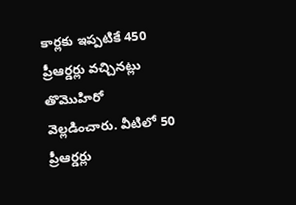కార్లకు ఇప్పటికే 450 ప్రీఆర్డర్లు వచ్చినట్లు తొమొహిరో వెల్లడించారు. వీటిలో 50 ప్రీఆర్డర్లు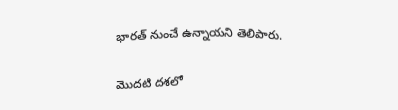భారత్‌ నుంచే ఉన్నాయని తెలిపారు.

మొదటి దశలో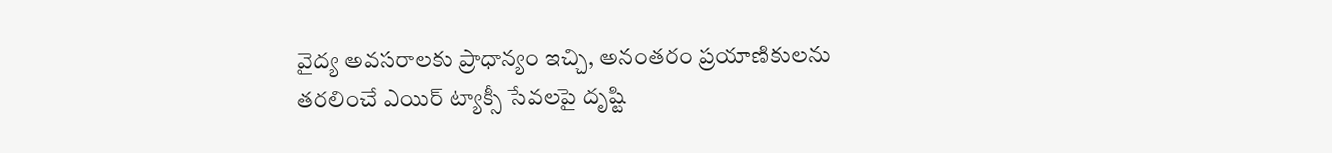వైద్య అవసరాలకు ప్రాధాన్యం ఇచ్చి, అనంతరం ప్రయాణికులను తరలించే ఎయిర్‌ ట్యాక్సీ సేవలపై దృష్టి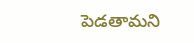పెడతామని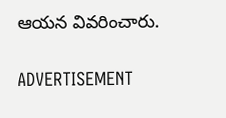ఆయన వివరించారు.

ADVERTISEMENT